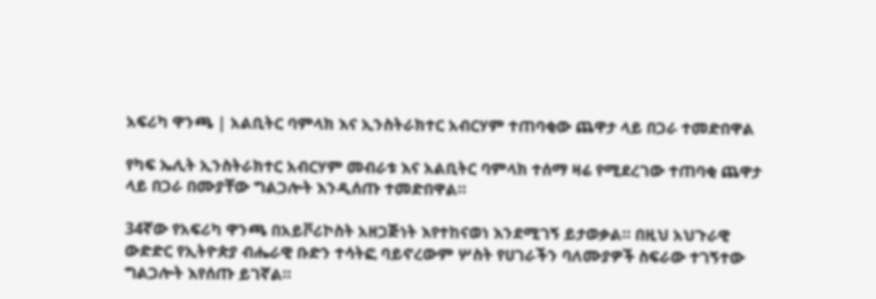አፍሪካ ዋንጫ | አልቢትር ባምላክ እና ኢንስትራክተር አብርሃም ተጠባቂው ጨዋታ ላይ በጋራ ተመድበዋል

የካፍ ኤሊት ኢንስትራክተር አብርሃም መብራቱ እና አልቢትር ባምላክ ተሰማ ዛሬ የሚደረገው ተጠባቂ ጨዋታ ላይ በጋራ በሙያቸው ግልጋሎት እንዲሰጡ ተመድበዋል።

34ኛው የአፍሪካ ዋንጫ በአይቮሪኮስት አዘጋጅነት እየተከናወነ እንደሚገኝ ይታወቃል። በዚህ አህጉራዊ ውድድር የኢትዮጵያ ብሔራዊ ቡድን ተሳትፎ ባይኖረውም ሦስት የሀገራችን ባለሙያዎች ስፍራው ተገኝተው ግልጋሎት እየሰጡ ይገኛል።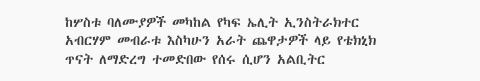ከሦስቱ ባለሙያዎች መካከል የካፍ ኤሊት ኢንስትራክተር አብርሃም መብራቱ እስካሁን አራት ጨዋታዎች ላይ የቴክኒክ ጥናት ለማድረግ ተመድበው የሰሩ ሲሆን አልቢትር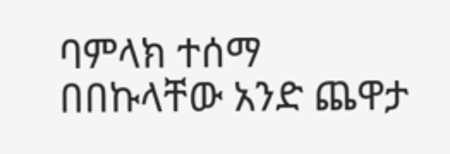ባምላክ ተሰማ በበኩላቸው አንድ ጨዋታ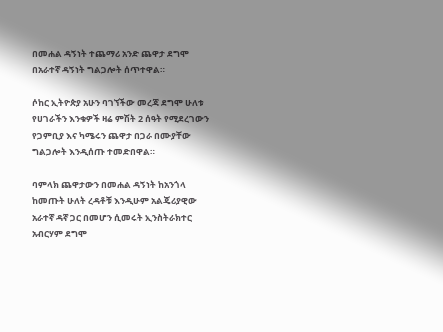በመሐል ዳኝነት ተጨማሪ አንድ ጨዋታ ደግሞ በአራተኛ ዳኝነት ግልጋሎት ሰጥተዋል።

ሶከር ኢትዮጵያ አሁን ባገኘችው መረጃ ደግሞ ሁለቱ የሀገራችን እንቁዎች ዛሬ ምሽት 2 ሰዓት የሚደረገውን የጋምቢያ እና ካሜሩን ጨዋታ በጋራ በሙያቸው ግልጋሎት እንዲሰጡ ተመድበዋል።

ባምላክ ጨዋታውን በመሐል ዳኝነት ከአንጎላ ከመጡት ሁለት ረዳቶቹ እንዲሁም አልጄሪያዊው አራተኛ ዳኛ ጋር በመሆን ሲመሩት ኢንስትራክተር አብርሃም ደግሞ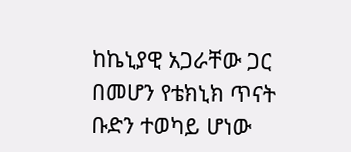ከኬኒያዊ አጋራቸው ጋር በመሆን የቴክኒክ ጥናት ቡድን ተወካይ ሆነው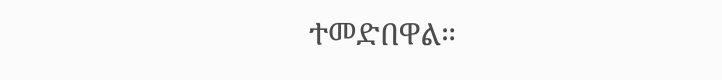ተመድበዋል።